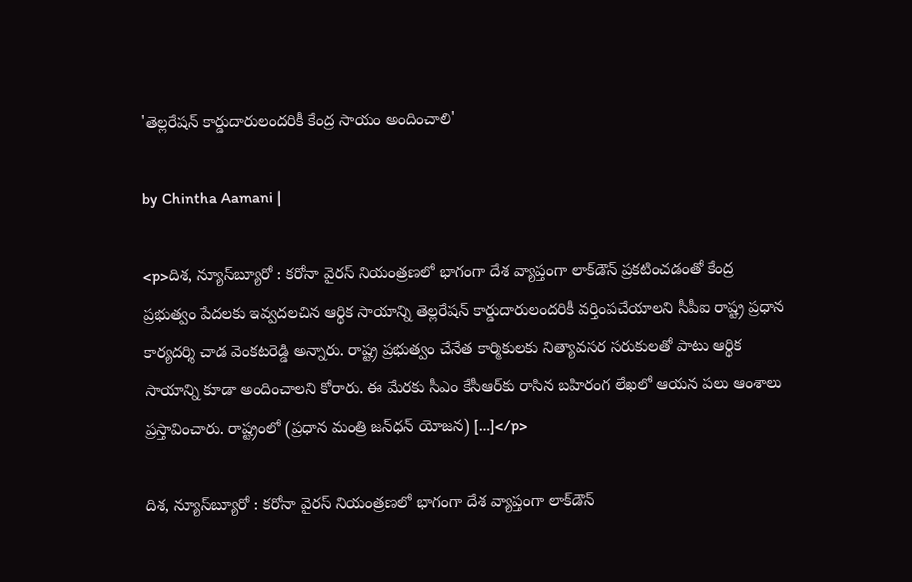'తెల్లరేషన్ కార్డుదారులందరికీ కేంద్ర సాయం అందించాలి'

by Chintha Aamani |

<p>దిశ, న్యూస్‌బ్యూరో : కరోనా వైరస్ నియంత్రణలో భాగంగా దేశ వ్యాప్తంగా లాక్‌డౌన్ ప్రకటించడంతో కేంద్ర ప్రభుత్వం పేదలకు ఇవ్వదలచిన ఆర్థిక సాయాన్ని తెల్లరేషన్ కార్డుదారులందరికీ వర్తింపచేయాలని సీపీఐ రాష్ట్ర ప్రధాన కార్యదర్శి చాడ వెంకటరెడ్డి అన్నారు. రాష్ట్ర ప్రభుత్వం చేనేత కార్మికులకు నిత్యావసర సరుకులతో పాటు ఆర్థిక సాయాన్ని కూడా అందించాలని కోరారు. ఈ మేరకు సీఎం కేసీఆర్‌కు రాసిన బహిరంగ లేఖలో ఆయన పలు ఆంశాలు ప్రస్తావించారు. రాష్ట్రంలో (ప్రధాన మంత్రి జన్‌ధన్ యోజన) […]</p>

దిశ, న్యూస్‌బ్యూరో : కరోనా వైరస్ నియంత్రణలో భాగంగా దేశ వ్యాప్తంగా లాక్‌డౌన్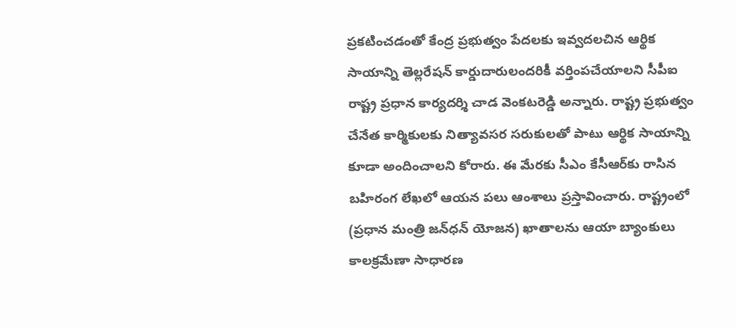ప్రకటించడంతో కేంద్ర ప్రభుత్వం పేదలకు ఇవ్వదలచిన ఆర్థిక సాయాన్ని తెల్లరేషన్ కార్డుదారులందరికీ వర్తింపచేయాలని సీపీఐ రాష్ట్ర ప్రధాన కార్యదర్శి చాడ వెంకటరెడ్డి అన్నారు. రాష్ట్ర ప్రభుత్వం చేనేత కార్మికులకు నిత్యావసర సరుకులతో పాటు ఆర్థిక సాయాన్ని కూడా అందించాలని కోరారు. ఈ మేరకు సీఎం కేసీఆర్‌కు రాసిన బహిరంగ లేఖలో ఆయన పలు ఆంశాలు ప్రస్తావించారు. రాష్ట్రంలో (ప్రధాన మంత్రి జన్‌ధన్ యోజన) ఖాతాలను ఆయా బ్యాంకులు కాలక్రమేణా సాధారణ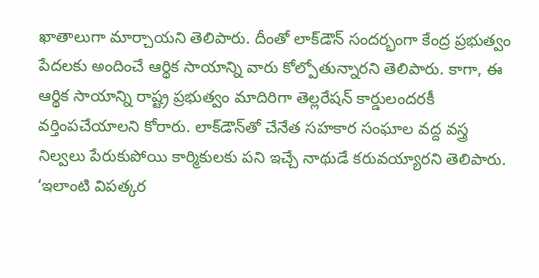ఖాతాలుగా మార్చాయని తెలిపారు. దీంతో లాక్‌డౌన్ సందర్భంగా కేంద్ర ప్రభుత్వం పేదలకు అందించే ఆర్థిక సాయాన్ని వారు కోల్పోతున్నారని తెలిపారు. కాగా, ఈ ఆర్థిక సాయాన్ని రాష్ట్ర ప్రభుత్వం మాదిరిగా తెల్లరేషన్ కార్డులందరకీ వర్తింపచేయాలని కోరారు. లాక్‌డౌన్‌తో చేనేత సహకార సంఘాల వద్ద వస్త్ర నిల్వలు పేరుకుపోయి కార్మికులకు పని ఇచ్చే నాథుడే కరువయ్యారని తెలిపారు. ‘ఇలాంటి విపత్కర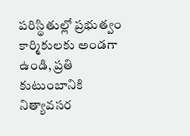పరిస్థితుల్లో ప్రభుత్వం కార్మికులకు అండగా ఉండి, ప్రతి కుటుంబానికి నిత్యావసర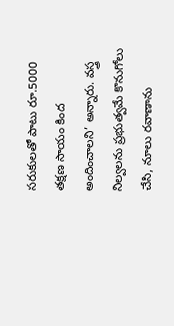సరుకులతో పాటు రూ.5000 తక్షణ సాయం కింద అందించాలని’ అన్నారు. వస్త్ర నిల్వలను ప్రభుత్వమే కొనుగోలు చేసి, నూలు రవాణాను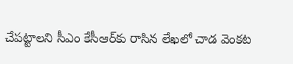చేపట్టాలని సీఎం కేసీఆర్‌కు రాసిన లేఖలో చాడ వెంకట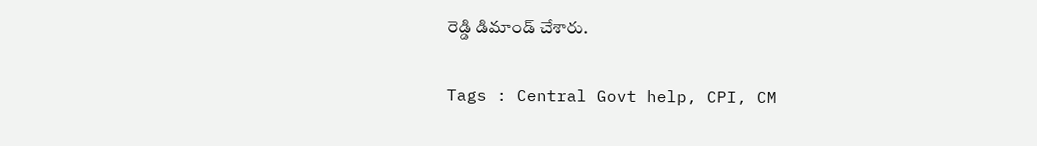రెడ్డి డిమాండ్ చేశారు.

Tags : Central Govt help, CPI, CM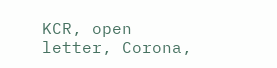KCR, open letter, Corona,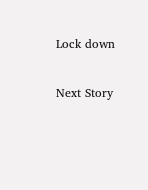Lock down

Next Story